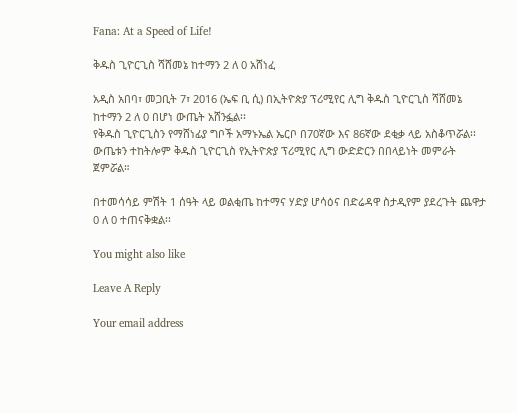Fana: At a Speed of Life!

ቅዱስ ጊዮርጊስ ሻሸመኔ ከተማን 2 ለ 0 አሸነፈ

አዲስ አበባ፣ መጋቢት 7፣ 2016 (ኤፍ ቢ ሲ) በኢትዮጵያ ፕሪሚየር ሊግ ቅዱስ ጊዮርጊስ ሻሸመኔ ከተማን 2 ለ 0 በሆነ ውጤት አሸንፏል፡፡
የቅዱስ ጊዮርጊስን የማሸነፊያ ግቦች አማኑኤል ኤርቦ በ70ኛው እና 86ኛው ደቂቃ ላይ አስቆጥሯል፡፡
ውጤቱን ተከትሎም ቅዱስ ጊዮርጊስ የኢትዮጵያ ፕሪሚየር ሊግ ውድድርን በበላይነት መምራት ጀምሯል።

በተመሳሳይ ምሽት 1 ሰዓት ላይ ወልቂጤ ከተማና ሃድያ ሆሳዕና በድሬዳዋ ስታዲየም ያደረጉት ጨዋታ 0 ለ 0 ተጠናቅቋል፡፡

You might also like

Leave A Reply

Your email address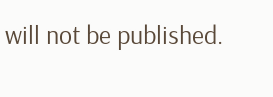will not be published.